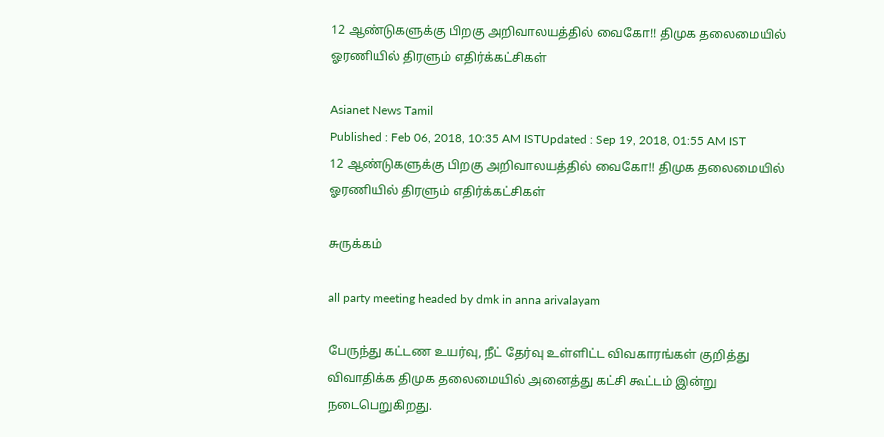12 ஆண்டுகளுக்கு பிறகு அறிவாலயத்தில் வைகோ!! திமுக தலைமையில் ஓரணியில் திரளும் எதிர்க்கட்சிகள்

Asianet News Tamil
Published : Feb 06, 2018, 10:35 AM ISTUpdated : Sep 19, 2018, 01:55 AM IST
12 ஆண்டுகளுக்கு பிறகு அறிவாலயத்தில் வைகோ!! திமுக தலைமையில் ஓரணியில் திரளும் எதிர்க்கட்சிகள்

சுருக்கம்

all party meeting headed by dmk in anna arivalayam

பேருந்து கட்டண உயர்வு, நீட் தேர்வு உள்ளிட்ட விவகாரங்கள் குறித்து விவாதிக்க திமுக தலைமையில் அனைத்து கட்சி கூட்டம் இன்று நடைபெறுகிறது.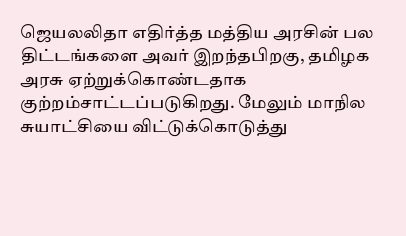ஜெயலலிதா எதிர்த்த மத்திய அரசின் பல திட்டங்களை அவர் இறந்தபிறகு, தமிழக அரசு ஏற்றுக்கொண்டதாக குற்றம்சாட்டப்படுகிறது. மேலும் மாநில சுயாட்சியை விட்டுக்கொடுத்து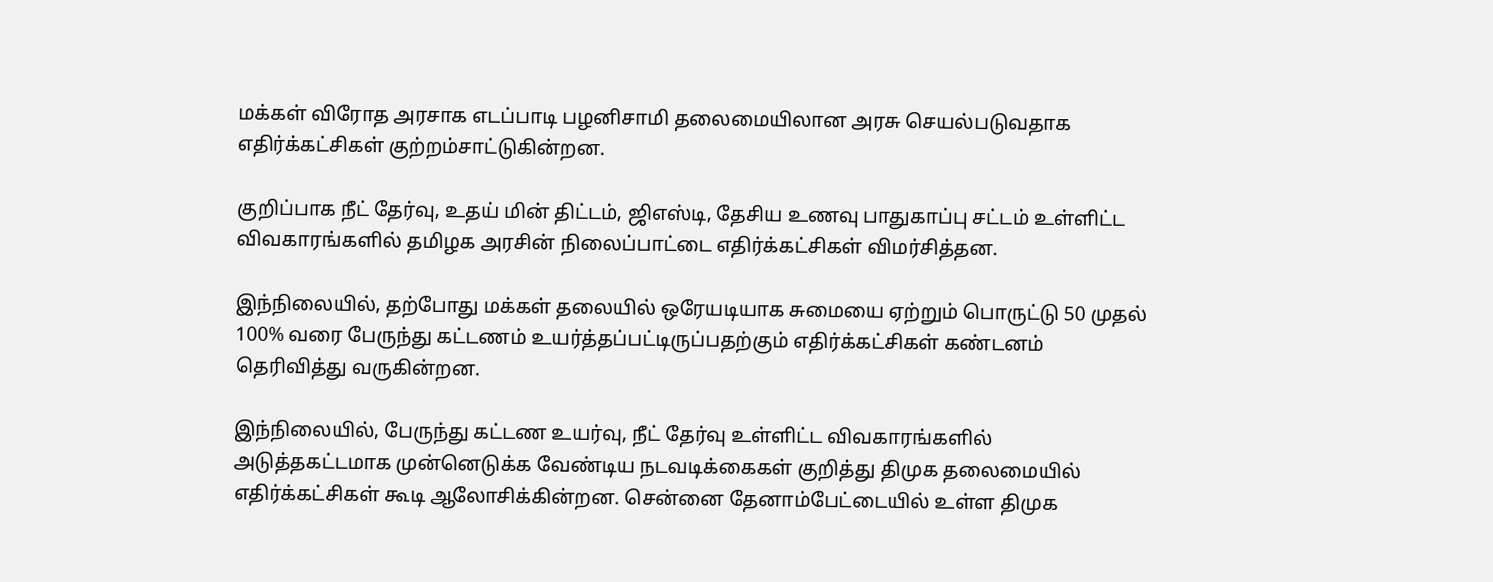மக்கள் விரோத அரசாக எடப்பாடி பழனிசாமி தலைமையிலான அரசு செயல்படுவதாக எதிர்க்கட்சிகள் குற்றம்சாட்டுகின்றன.

குறிப்பாக நீட் தேர்வு, உதய் மின் திட்டம், ஜிஎஸ்டி, தேசிய உணவு பாதுகாப்பு சட்டம் உள்ளிட்ட விவகாரங்களில் தமிழக அரசின் நிலைப்பாட்டை எதிர்க்கட்சிகள் விமர்சித்தன.

இந்நிலையில், தற்போது மக்கள் தலையில் ஒரேயடியாக சுமையை ஏற்றும் பொருட்டு 50 முதல் 100% வரை பேருந்து கட்டணம் உயர்த்தப்பட்டிருப்பதற்கும் எதிர்க்கட்சிகள் கண்டனம் தெரிவித்து வருகின்றன.

இந்நிலையில், பேருந்து கட்டண உயர்வு, நீட் தேர்வு உள்ளிட்ட விவகாரங்களில் அடுத்தகட்டமாக முன்னெடுக்க வேண்டிய நடவடிக்கைகள் குறித்து திமுக தலைமையில் எதிர்க்கட்சிகள் கூடி ஆலோசிக்கின்றன. சென்னை தேனாம்பேட்டையில் உள்ள திமுக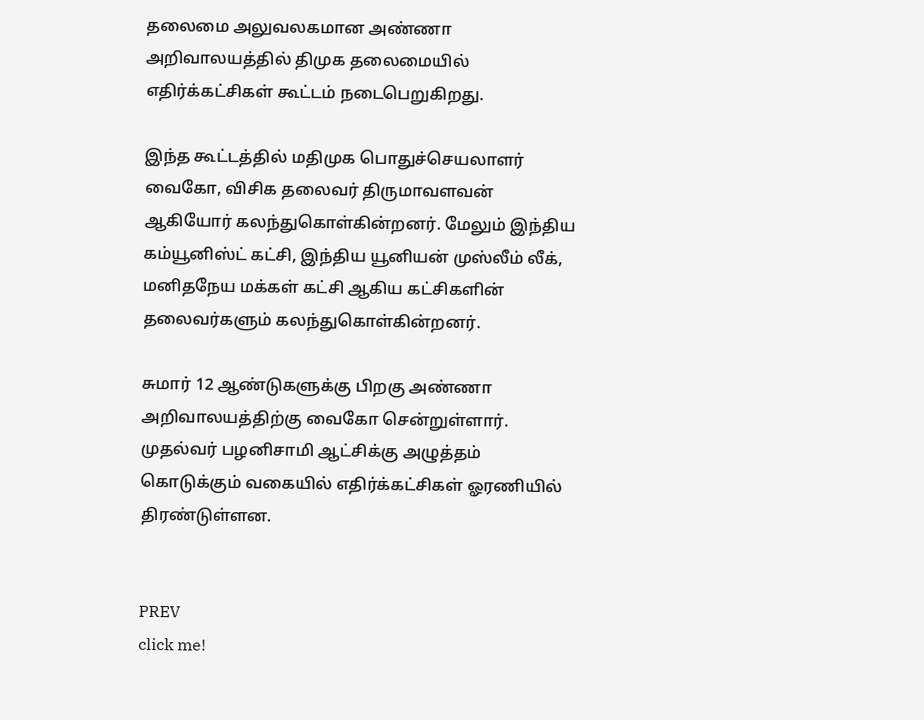தலைமை அலுவலகமான அண்ணா அறிவாலயத்தில் திமுக தலைமையில் எதிர்க்கட்சிகள் கூட்டம் நடைபெறுகிறது.

இந்த கூட்டத்தில் மதிமுக பொதுச்செயலாளர் வைகோ, விசிக தலைவர் திருமாவளவன் ஆகியோர் கலந்துகொள்கின்றனர். மேலும் இந்திய கம்யூனிஸ்ட் கட்சி, இந்திய யூனியன் முஸ்லீம் லீக், மனிதநேய மக்கள் கட்சி ஆகிய கட்சிகளின் தலைவர்களும் கலந்துகொள்கின்றனர்.

சுமார் 12 ஆண்டுகளுக்கு பிறகு அண்ணா அறிவாலயத்திற்கு வைகோ சென்றுள்ளார். முதல்வர் பழனிசாமி ஆட்சிக்கு அழுத்தம் கொடுக்கும் வகையில் எதிர்க்கட்சிகள் ஓரணியில் திரண்டுள்ளன.


PREV
click me!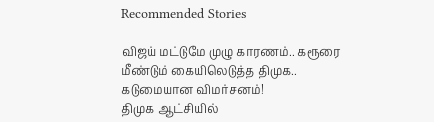Recommended Stories

விஜய் மட்டுமே முழு காரணம்.. கரூரை மீண்டும் கையிலெடுத்த திமுக.. கடுமையான விமர்சனம்!
திமுக ஆட்சியில்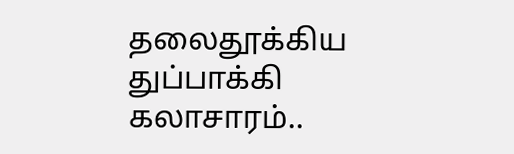தலைதூக்கிய துப்பாக்கி கலாசாரம்..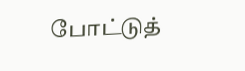போட்டுத்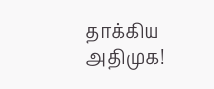தாக்கிய அதிமுக!